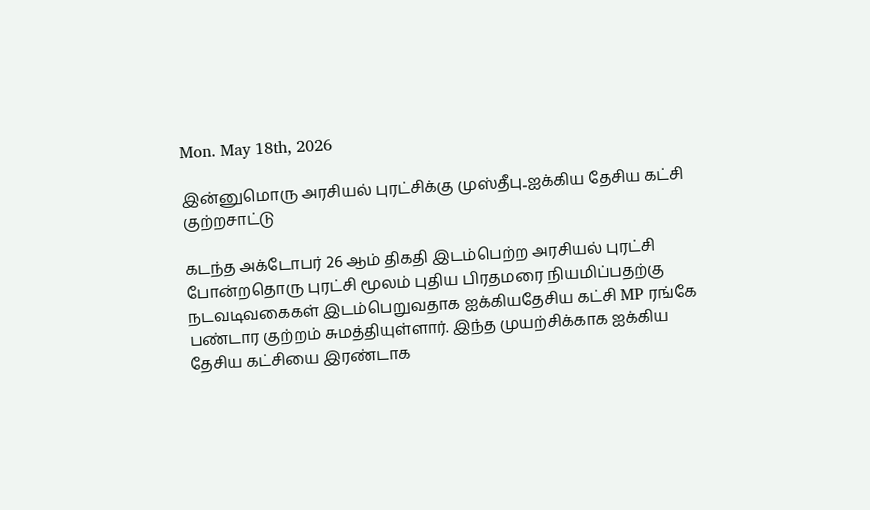Mon. May 18th, 2026

இன்னுமொரு அரசியல் புரட்சிக்கு முஸ்தீபு..ஐக்கிய தேசிய கட்சி குற்றசாட்டு

கடந்த அக்டோபர் 26 ஆம் திகதி இடம்பெற்ற அரசியல் புரட்சி போன்றதொரு புரட்சி மூலம் புதிய பிரதமரை நியமிப்பதற்கு நடவடிவகைகள் இடம்பெறுவதாக ஐக்கியதேசிய கட்சி MP ரங்கே பண்டார குற்றம் சுமத்தியுள்ளார். இந்த முயற்சிக்காக ஐக்கிய தேசிய கட்சியை இரண்டாக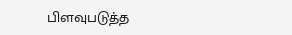பிளவுபடுத்த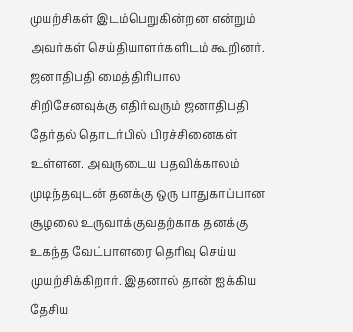முயற்சிகள் இடம்பெறுகின்றன என்றும் அவர்கள் செய்தியாளர்களிடம் கூறினர்.
ஜனாதிபதி மைத்திரிபால சிறிசேனவுக்கு எதிர்வரும் ஜனாதிபதி தேர்தல் தொடர்பில் பிரச்சினைகள் உள்ளன. அவருடைய பதவிக்காலம் முடிந்தவுடன் தனக்கு ஒரு பாதுகாப்பான சூழலை உருவாக்குவதற்காக தனக்கு உகந்த வேட்பாளரை தெரிவு செய்ய முயற்சிக்கிறார். இதனால் தான் ஐக்கிய தேசிய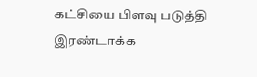கட்சியை பிளவு படுத்தி இரண்டாக்க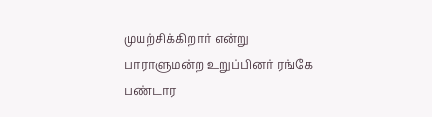முயற்சிக்கிறார் என்று பாராளுமன்ற உறுப்பினர் ரங்கே பண்டார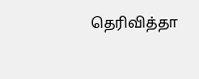தெரிவித்தா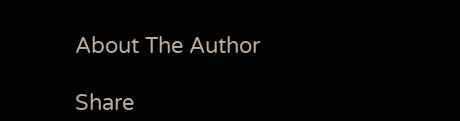About The Author

Share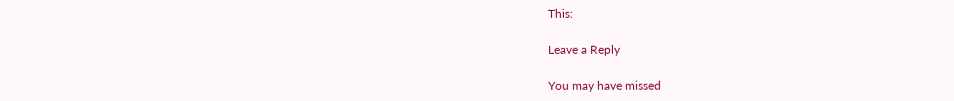This:

Leave a Reply

You may have missed